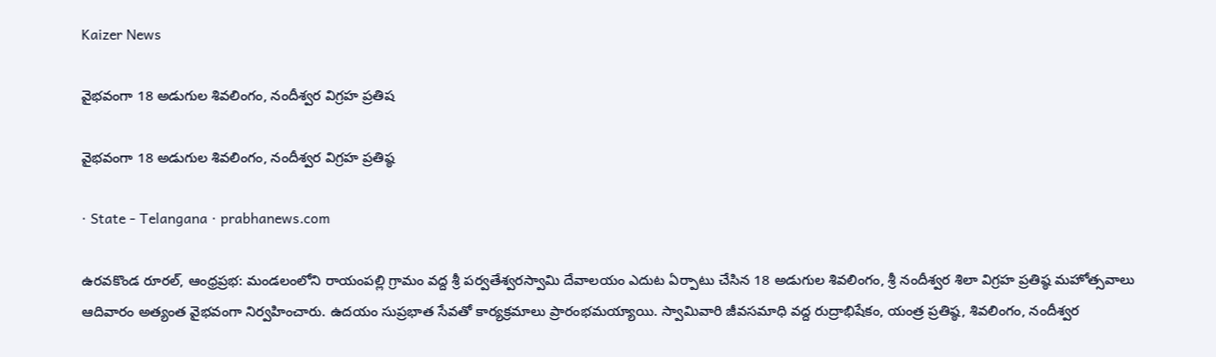Kaizer News

వైభవంగా 18 అడుగుల శివలింగం, నందీశ్వర విగ్రహ ప్రతిష

వైభవంగా 18 అడుగుల శివలింగం, నందీశ్వర విగ్రహ ప్రతిష్ఠ

· State - Telangana · prabhanews.com

ఉరవకొండ రూరల్, ఆంధ్రప్రభ: మండలంలోని రాయంపల్లి గ్రామం వద్ద శ్రీ పర్వతేశ్వరస్వామి దేవాలయం ఎదుట ఏర్పాటు చేసిన 18 అడుగుల శివలింగం, శ్రీ నందీశ్వర శిలా విగ్రహ ప్రతిష్ఠ మహోత్సవాలు ఆదివారం అత్యంత వైభవంగా నిర్వహించారు. ఉదయం సుప్రభాత సేవతో కార్యక్రమాలు ప్రారంభమయ్యాయి. స్వామివారి జీవసమాధి వద్ద రుద్రాభిషేకం, యంత్ర ప్రతిష్ఠ, శివలింగం, నందీశ్వర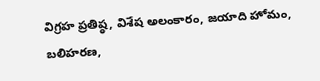విగ్రహ ప్రతిష్ఠ, విశేష అలంకారం, జయాది హోమం, బలిహరణ,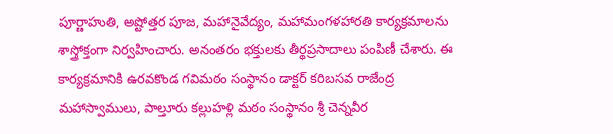పూర్ణాహుతి, అష్టోత్తర పూజ, మహానైవేద్యం, మహామంగళహారతి కార్యక్రమాలను శాస్త్రోక్తంగా నిర్వహించారు. అనంతరం భక్తులకు తీర్థప్రసాదాలు పంపిణీ చేశారు. ఈ కార్యక్రమానికి ఉరవకొండ గవిమఠం సంస్థానం డాక్టర్ కరిబసవ రాజేంద్ర మహాస్వాములు, పాల్తూరు కల్లుహళ్లి మఠం సంస్థానం శ్రీ చెన్నవీర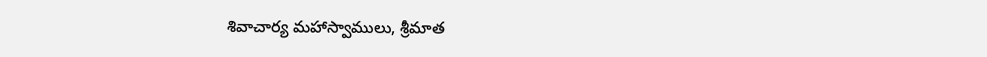శివాచార్య మహాస్వాములు, శ్రీమాత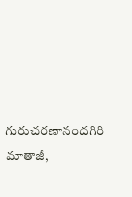గురుచరణానందగిరి మాతాజీ,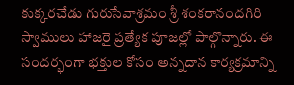కుక్కరచేడు గురుసేవాశ్రమం శ్రీ శంకరానందగిరి స్వాములు హాజరై ప్రత్యేక పూజల్లో పాల్గొన్నారు. ఈ సందర్భంగా భక్తుల కోసం అన్నదాన కార్యక్రమాన్ని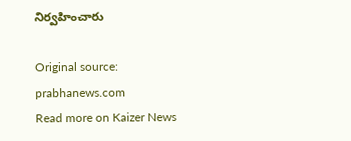నిర్వహించారు

Original source: prabhanews.com
Read more on Kaizer News